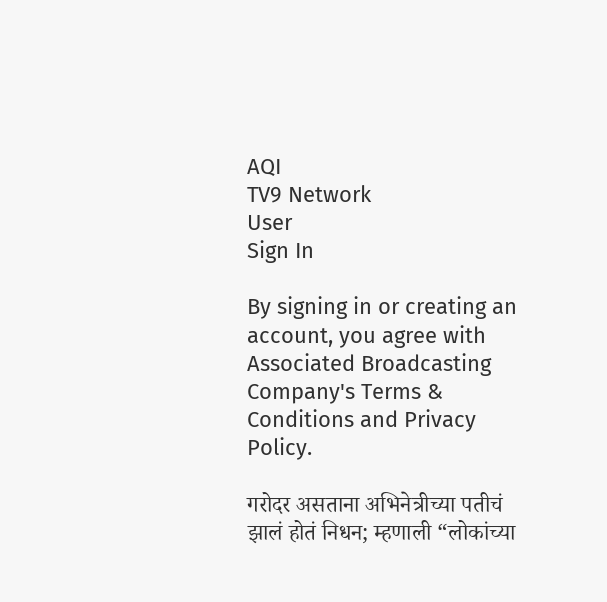AQI
TV9 Network
User
Sign In

By signing in or creating an account, you agree with Associated Broadcasting Company's Terms & Conditions and Privacy Policy.

गरोदर असताना अभिनेत्रीच्या पतीचं झालं होतं निधन; म्हणाली “लोकांच्या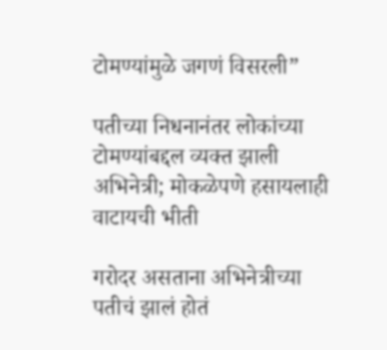टोमण्यांमुळे जगणं विसरली”

पतीच्या निधनानंतर लोकांच्या टोमण्यांबद्दल व्यक्त झाली अभिनेत्री; मोकळेपणे हसायलाही वाटायची भीती

गरोदर असताना अभिनेत्रीच्या पतीचं झालं होतं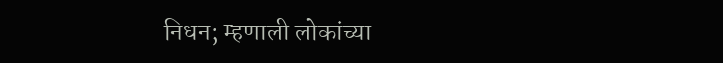निधन; म्हणाली लोकांच्या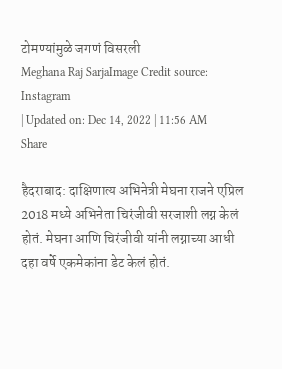टोमण्यांमुळे जगणं विसरली
Meghana Raj SarjaImage Credit source: Instagram
| Updated on: Dec 14, 2022 | 11:56 AM
Share

हैदराबाद: दाक्षिणात्य अभिनेत्री मेघना राजने एप्रिल 2018 मध्ये अभिनेता चिरंजीवी सरजाशी लग्न केलं होतं. मेघना आणि चिरंजीवी यांनी लग्नाच्या आधी दहा वर्षे एकमेकांना डेट केलं होतं.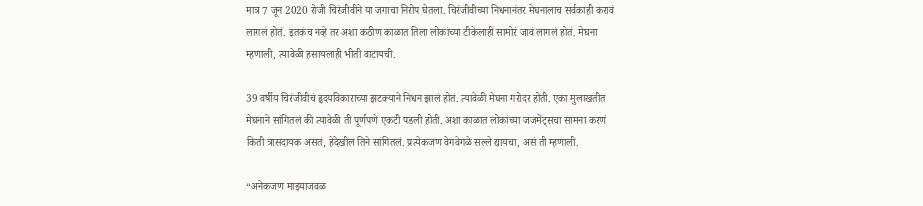मात्र 7 जून 2020 रोजी चिरंजीवीने या जगाचा निरोप घेतला. चिरंजीवीच्या निधनानंतर मेघनालाच सर्वकाही करावं लागलं होतं. इतकंच नव्हे तर अशा कठीण काळात तिला लोकांच्या टीकेलाही सामोरं जावं लागलं होतं. मेघना म्हणाली, त्यावेळी हसायलाही भीती वाटायची.

39 वर्षीय चिरंजीवीचं हृदयविकाराच्या झटक्याने निधन झालं होतं. त्यावेळी मेघना गरोदर होती. एका मुलाखतीत मेघनाने सांगितलं की त्यावेळी ती पूर्णपणे एकटी पडली होती. अशा काळात लोकांच्या जजमेंट्सचा सामना करणं किती त्रासदायक असतं, हेदेखील तिने सांगितलं. प्रत्येकजण वेगवेगळे सल्ले द्यायचा, असं ती म्हणाली.

“अनेकजण माझ्याजवळ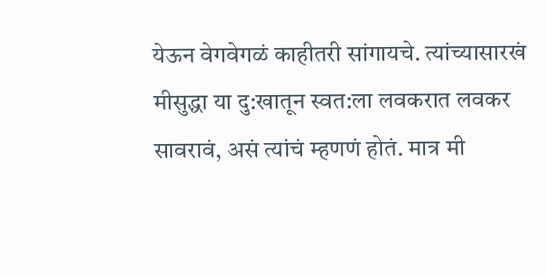येऊन वेगवेगळं काहीतरी सांगायचे. त्यांच्यासारखं मीसुद्धा या दु:खातून स्वत:ला लवकरात लवकर सावरावं, असं त्यांचं म्हणणं होतं. मात्र मी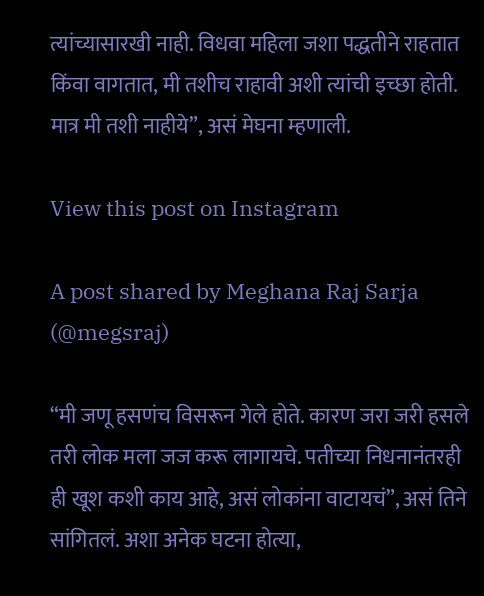त्यांच्यासारखी नाही. विधवा महिला जशा पद्धतीने राहतात किंवा वागतात, मी तशीच राहावी अशी त्यांची इच्छा होती. मात्र मी तशी नाहीये”, असं मेघना म्हणाली.

View this post on Instagram

A post shared by Meghana Raj Sarja (@megsraj)

“मी जणू हसणंच विसरून गेले होते. कारण जरा जरी हसले तरी लोक मला जज करू लागायचे. पतीच्या निधनानंतरही ही खूश कशी काय आहे, असं लोकांना वाटायचं”, असं तिने सांगितलं. अशा अनेक घटना होत्या,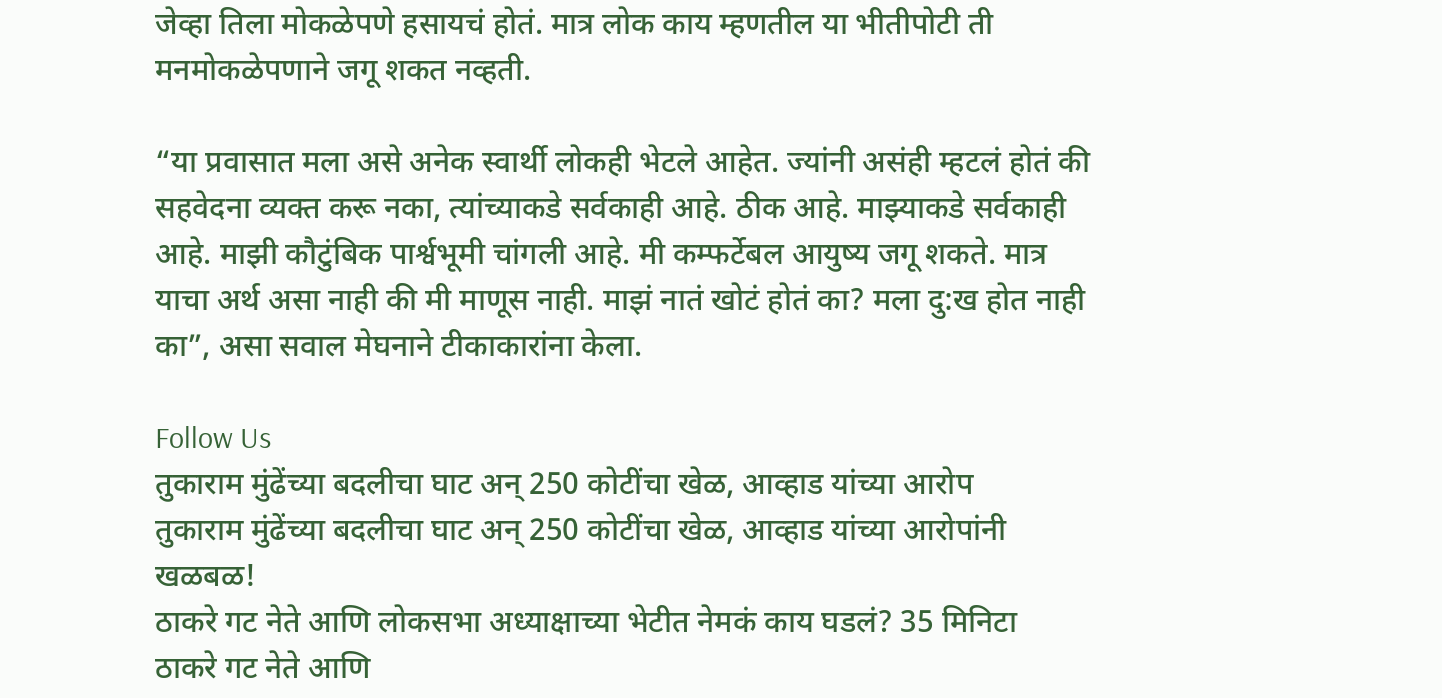जेव्हा तिला मोकळेपणे हसायचं होतं. मात्र लोक काय म्हणतील या भीतीपोटी ती मनमोकळेपणाने जगू शकत नव्हती.

“या प्रवासात मला असे अनेक स्वार्थी लोकही भेटले आहेत. ज्यांनी असंही म्हटलं होतं की सहवेदना व्यक्त करू नका, त्यांच्याकडे सर्वकाही आहे. ठीक आहे. माझ्याकडे सर्वकाही आहे. माझी कौटुंबिक पार्श्वभूमी चांगली आहे. मी कम्फर्टेबल आयुष्य जगू शकते. मात्र याचा अर्थ असा नाही की मी माणूस नाही. माझं नातं खोटं होतं का? मला दु:ख होत नाही का”, असा सवाल मेघनाने टीकाकारांना केला.

Follow Us
तुकाराम मुंढेंच्या बदलीचा घाट अन् 250 कोटींचा खेळ, आव्हाड यांच्या आरोप
तुकाराम मुंढेंच्या बदलीचा घाट अन् 250 कोटींचा खेळ, आव्हाड यांच्या आरोपांनी खळबळ!
ठाकरे गट नेते आणि लोकसभा अध्याक्षाच्या भेटीत नेमकं काय घडलं? 35 मिनिटा
ठाकरे गट नेते आणि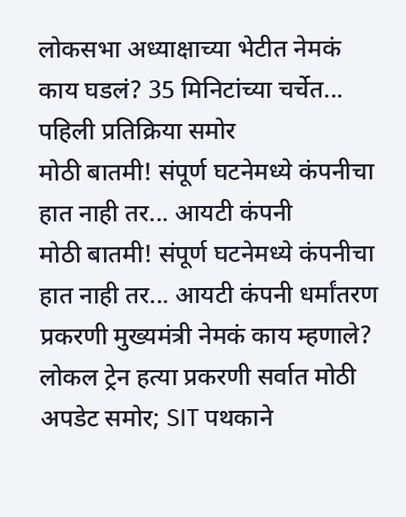लोकसभा अध्याक्षाच्या भेटीत नेमकं काय घडलं? 35 मिनिटांच्या चर्चेत... पहिली प्रतिक्रिया समोर
मोठी बातमी! संपूर्ण घटनेमध्ये कंपनीचा हात नाही तर... आयटी कंपनी
मोठी बातमी! संपूर्ण घटनेमध्ये कंपनीचा हात नाही तर... आयटी कंपनी धर्मांतरण प्रकरणी मुख्यमंत्री नेमकं काय म्हणाले?
लोकल ट्रेन हत्या प्रकरणी सर्वात मोठी अपडेट समोर; SIT पथकाने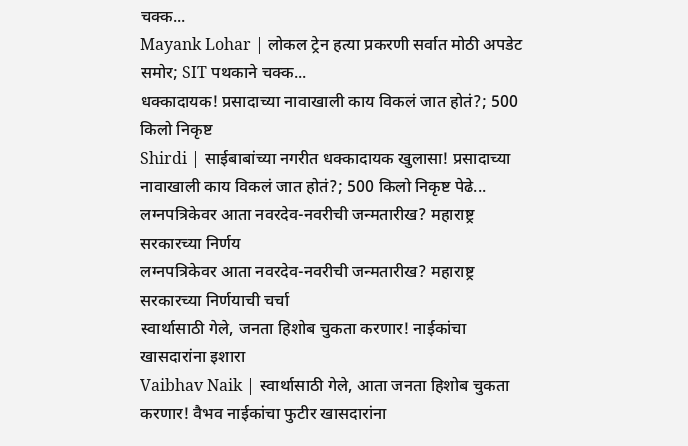चक्क...
Mayank Lohar | लोकल ट्रेन हत्या प्रकरणी सर्वात मोठी अपडेट समोर; SIT पथकाने चक्क...
धक्कादायक! प्रसादाच्या नावाखाली काय विकलं जात होतं?; 500 किलो निकृष्ट
Shirdi | साईबाबांच्या नगरीत धक्कादायक खुलासा! प्रसादाच्या नावाखाली काय विकलं जात होतं?; 500 किलो निकृष्ट पेढे...
लग्नपत्रिकेवर आता नवरदेव-नवरीची जन्मतारीख? महाराष्ट्र सरकारच्या निर्णय
लग्नपत्रिकेवर आता नवरदेव-नवरीची जन्मतारीख? महाराष्ट्र सरकारच्या निर्णयाची चर्चा
स्वार्थासाठी गेले, जनता हिशोब चुकता करणार! नाईकांचा खासदारांना इशारा
Vaibhav Naik | स्वार्थासाठी गेले, आता जनता हिशोब चुकता करणार! वैभव नाईकांचा फुटीर खासदारांना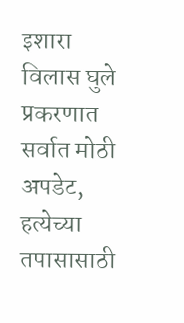इशारा
विलास घुले प्रकरणात सर्वात मोठी अपडेट, हत्येच्या तपासासाठी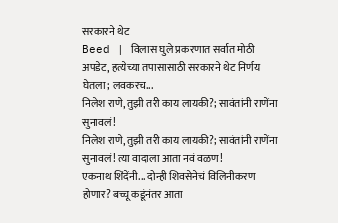सरकारने थेट
Beed | विलास घुले प्रकरणात सर्वात मोठी अपडेट, हत्येच्या तपासासाठी सरकारने थेट निर्णय घेतला; लवकरच...
निलेश राणे, तुझी तरी काय लायकी?; सावंतांनी राणेंना सुनावलं!
निलेश राणे, तुझी तरी काय लायकी?; सावंतांनी राणेंना सुनावलं! त्या वादाला आता नवं वळण!
एकनाथ शिंदेंनी... दोन्ही शिवसेनेचं विलिनीकरण होणार? बच्चू कडूंनंतर आता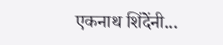एकनाथ शिंदेंनी...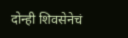दोन्ही शिवसेनेचं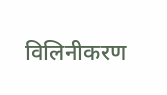विलिनीकरण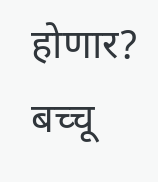होणार? बच्चू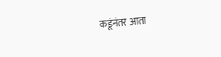कडूंनंतर आता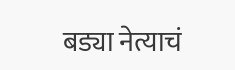बड्या नेत्याचं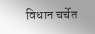विधान चर्चेत